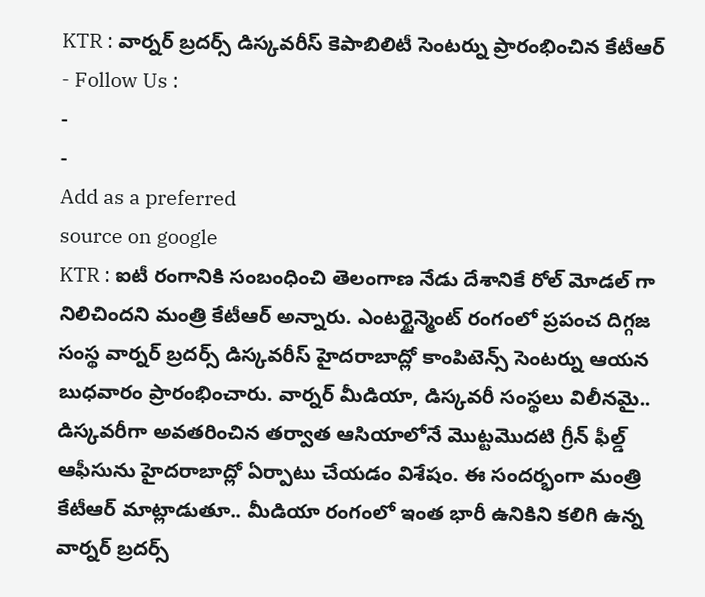KTR : వార్నర్ బ్రదర్స్ డిస్కవరీస్ కెపాబిలిటీ సెంటర్ను ప్రారంభించిన కేటీఆర్
- Follow Us :
-
-
Add as a preferred
source on google
KTR : ఐటీ రంగానికి సంబంధించి తెలంగాణ నేడు దేశానికే రోల్ మోడల్ గా నిలిచిందని మంత్రి కేటీఆర్ అన్నారు. ఎంటర్టైన్మెంట్ రంగంలో ప్రపంచ దిగ్గజ సంస్థ వార్నర్ బ్రదర్స్ డిస్కవరీస్ హైదరాబాద్లో కాంపిటెన్స్ సెంటర్ను ఆయన బుధవారం ప్రారంభించారు. వార్నర్ మీడియా, డిస్కవరీ సంస్థలు విలీనమై.. డిస్కవరీగా అవతరించిన తర్వాత ఆసియాలోనే మొట్టమొదటి గ్రీన్ ఫీల్డ్ ఆఫీసును హైదరాబాద్లో ఏర్పాటు చేయడం విశేషం. ఈ సందర్భంగా మంత్రి కేటీఆర్ మాట్లాడుతూ.. మీడియా రంగంలో ఇంత భారీ ఉనికిని కలిగి ఉన్న వార్నర్ బ్రదర్స్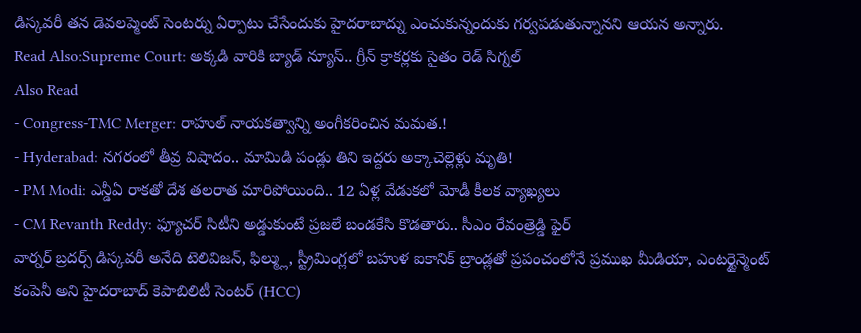డిస్కవరీ తన డెవలప్మెంట్ సెంటర్ను ఏర్పాటు చేసేందుకు హైదరాబాద్ను ఎంచుకున్నందుకు గర్వపడుతున్నానని ఆయన అన్నారు.
Read Also:Supreme Court: అక్కడి వారికి బ్యాడ్ న్యూస్.. గ్రీన్ క్రాకర్లకు సైతం రెడ్ సిగ్నల్
Also Read
- Congress-TMC Merger: రాహుల్ నాయకత్వాన్ని అంగీకరించిన మమత.!
- Hyderabad: నగరంలో తీవ్ర విషాదం.. మామిడి పండ్లు తిని ఇద్దరు అక్కాచెల్లెళ్లు మృతి!
- PM Modi: ఎన్డీఏ రాకతో దేశ తలరాత మారిపోయింది.. 12 ఏళ్ల వేడుకలో మోడీ కీలక వ్యాఖ్యలు
- CM Revanth Reddy: ఫ్యూచర్ సిటీని అడ్డుకుంటే ప్రజలే బండకేసి కొడతారు.. సీఎం రేవంత్రెడ్డి ఫైర్
వార్నర్ బ్రదర్స్ డిస్కవరీ అనేది టెలివిజన్, ఫిల్మ్లు, స్ట్రీమింగ్లలో బహుళ ఐకానిక్ బ్రాండ్లతో ప్రపంచంలోనే ప్రముఖ మీడియా, ఎంటర్టైన్మెంట్ కంపెనీ అని హైదరాబాద్ కెపాబిలిటీ సెంటర్ (HCC)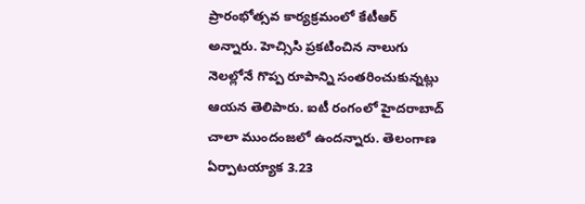ప్రారంభోత్సవ కార్యక్రమంలో కేటీఆర్ అన్నారు. హెచ్సిసి ప్రకటించిన నాలుగు నెలల్లోనే గొప్ప రూపాన్ని సంతరించుకున్నట్లు ఆయన తెలిపారు. ఐటీ రంగంలో హైదరాబాద్ చాలా ముందంజలో ఉందన్నారు. తెలంగాణ ఏర్పాటయ్యాక 3.23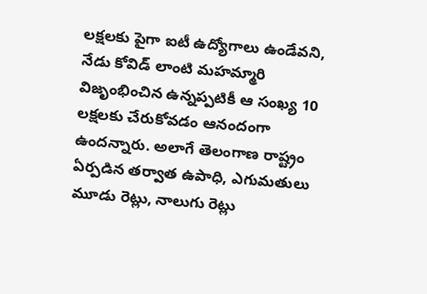లక్షలకు పైగా ఐటీ ఉద్యోగాలు ఉండేవని, నేడు కోవిడ్ లాంటి మహమ్మారి విజృంభించిన ఉన్నప్పటికీ ఆ సంఖ్య 10 లక్షలకు చేరుకోవడం ఆనందంగా ఉందన్నారు. అలాగే తెలంగాణ రాష్ట్రం ఏర్పడిన తర్వాత ఉపాధి, ఎగుమతులు మూడు రెట్లు, నాలుగు రెట్లు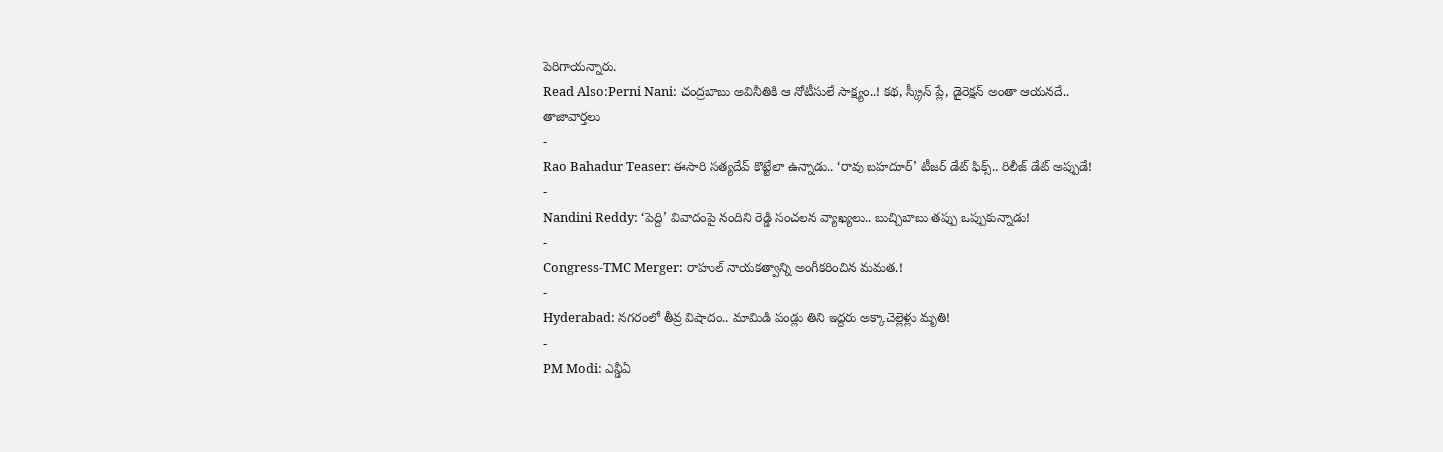పెరిగాయన్నారు.
Read Also:Perni Nani: చంద్రబాబు అవినీతికి ఆ నోటీసులే సాక్ష్యం..! కథ, స్క్రీన్ ప్లే, డైరెక్షన్ అంతా ఆయనదే..
తాజావార్తలు
-
Rao Bahadur Teaser: ఈసారి సత్యదేవ్ కొట్టేలా ఉన్నాడు.. ‘రావు బహదూర్’ టీజర్ డేట్ ఫిక్స్.. రిలీజ్ డేట్ అప్పుడే!
-
Nandini Reddy: ‘పెద్ది’ వివాదంపై నందిని రెడ్డి సంచలన వ్యాఖ్యలు.. బుచ్చిబాబు తప్పు ఒప్పుకున్నాడు!
-
Congress-TMC Merger: రాహుల్ నాయకత్వాన్ని అంగీకరించిన మమత.!
-
Hyderabad: నగరంలో తీవ్ర విషాదం.. మామిడి పండ్లు తిని ఇద్దరు అక్కాచెల్లెళ్లు మృతి!
-
PM Modi: ఎన్డీఏ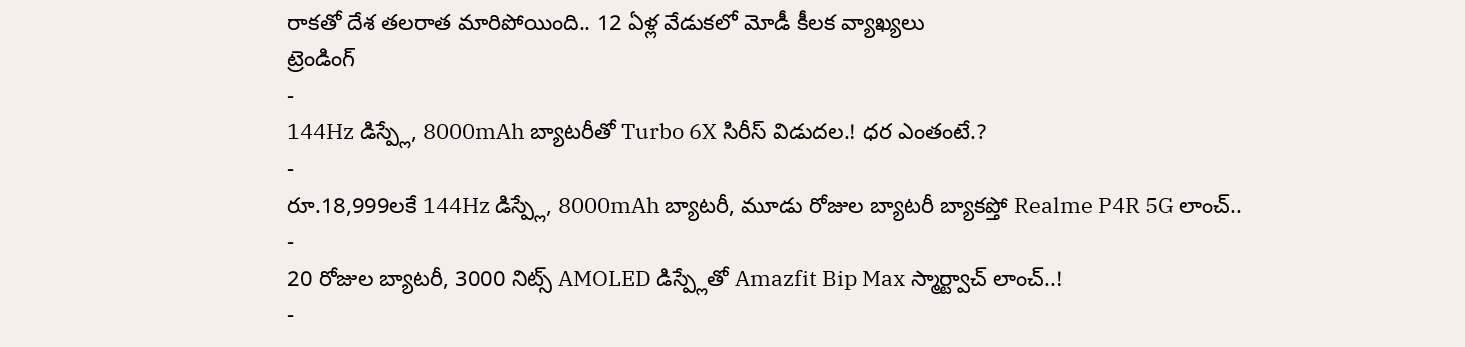రాకతో దేశ తలరాత మారిపోయింది.. 12 ఏళ్ల వేడుకలో మోడీ కీలక వ్యాఖ్యలు
ట్రెండింగ్
-
144Hz డిస్ప్లే, 8000mAh బ్యాటరీతో Turbo 6X సిరీస్ విడుదల.! ధర ఎంతంటే.?
-
రూ.18,999లకే 144Hz డిస్ప్లే, 8000mAh బ్యాటరీ, మూడు రోజుల బ్యాటరీ బ్యాకప్తో Realme P4R 5G లాంచ్..
-
20 రోజుల బ్యాటరీ, 3000 నిట్స్ AMOLED డిస్ప్లేతో Amazfit Bip Max స్మార్ట్వాచ్ లాంచ్..!
-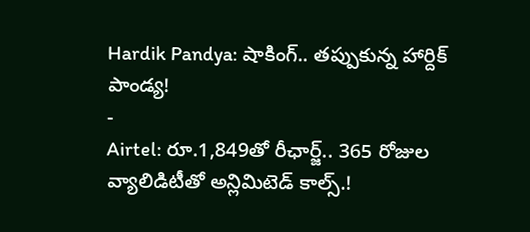Hardik Pandya: షాకింగ్.. తప్పుకున్న హార్దిక్ పాండ్య!
-
Airtel: రూ.1,849తో రీఛార్జ్.. 365 రోజుల వ్యాలిడిటీతో అన్లిమిటెడ్ కాల్స్.!